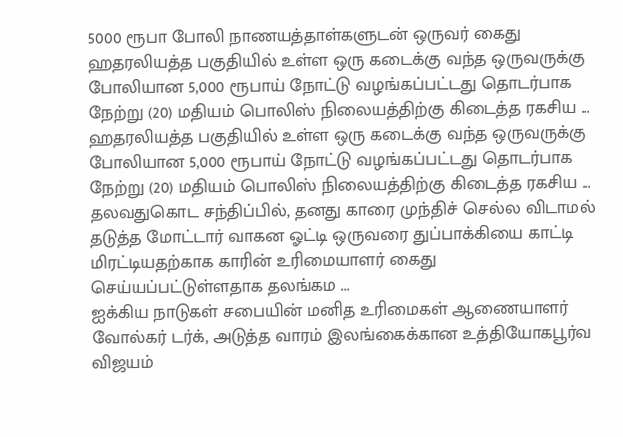5000 ரூபா போலி நாணயத்தாள்களுடன் ஒருவர் கைது
ஹதரலியத்த பகுதியில் உள்ள ஒரு கடைக்கு வந்த ஒருவருக்கு போலியான 5,000 ரூபாய் நோட்டு வழங்கப்பட்டது தொடர்பாக நேற்று (20) மதியம் பொலிஸ் நிலையத்திற்கு கிடைத்த ரகசிய ...
ஹதரலியத்த பகுதியில் உள்ள ஒரு கடைக்கு வந்த ஒருவருக்கு போலியான 5,000 ரூபாய் நோட்டு வழங்கப்பட்டது தொடர்பாக நேற்று (20) மதியம் பொலிஸ் நிலையத்திற்கு கிடைத்த ரகசிய ...
தலவதுகொட சந்திப்பில், தனது காரை முந்திச் செல்ல விடாமல் தடுத்த மோட்டார் வாகன ஓட்டி ஒருவரை துப்பாக்கியை காட்டி மிரட்டியதற்காக காரின் உரிமையாளர் கைது செய்யப்பட்டுள்ளதாக தலங்கம ...
ஐக்கிய நாடுகள் சபையின் மனித உரிமைகள் ஆணையாளர் வோல்கர் டர்க், அடுத்த வாரம் இலங்கைக்கான உத்தியோகபூர்வ விஜயம்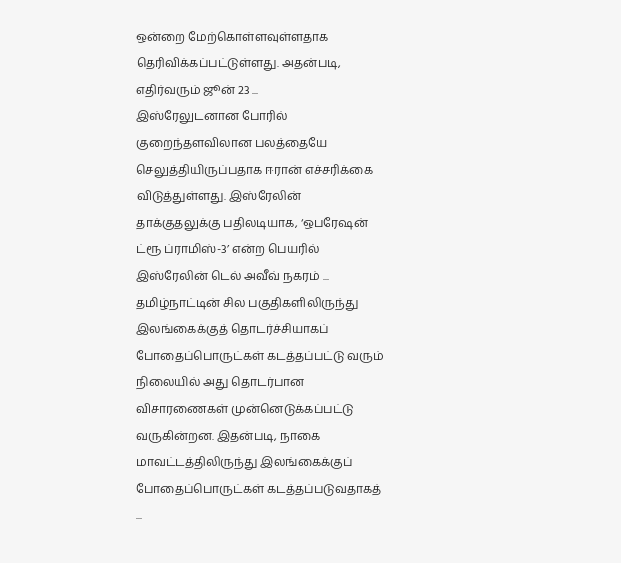ஒன்றை மேற்கொள்ளவுள்ளதாக தெரிவிக்கப்பட்டுள்ளது. அதன்படி, எதிர்வரும் ஜூன் 23 ...
இஸ்ரேலுடனான போரில் குறைந்தளவிலான பலத்தையே செலுத்தியிருப்பதாக ஈரான் எச்சரிக்கை விடுத்துள்ளது. இஸ்ரேலின் தாக்குதலுக்கு பதிலடியாக, ‘ஒபரேஷன் ட்ரூ ப்ராமிஸ்-3’ என்ற பெயரில் இஸ்ரேலின் டெல் அவீவ் நகரம் ...
தமிழ்நாட்டின் சில பகுதிகளிலிருந்து இலங்கைக்குத் தொடர்ச்சியாகப் போதைப்பொருட்கள் கடத்தப்பட்டு வரும் நிலையில் அது தொடர்பான விசாரணைகள் முன்னெடுக்கப்பட்டு வருகின்றன. இதன்படி, நாகை மாவட்டத்திலிருந்து இலங்கைக்குப் போதைப்பொருட்கள் கடத்தப்படுவதாகத் ...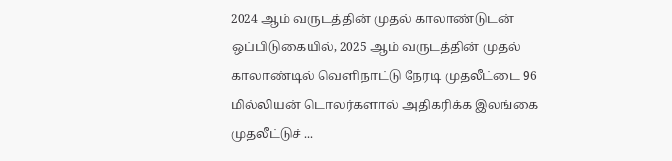2024 ஆம் வருடத்தின் முதல் காலாண்டுடன் ஒப்பிடுகையில், 2025 ஆம் வருடத்தின் முதல் காலாண்டில் வெளிநாட்டு நேரடி முதலீட்டை 96 மில்லியன் டொலர்களால் அதிகரிக்க இலங்கை முதலீட்டுச் ...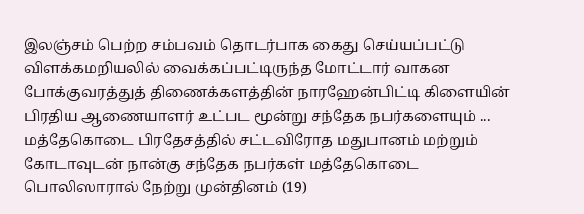இலஞ்சம் பெற்ற சம்பவம் தொடர்பாக கைது செய்யப்பட்டு விளக்கமறியலில் வைக்கப்பட்டிருந்த மோட்டார் வாகன போக்குவரத்துத் திணைக்களத்தின் நாரஹேன்பிட்டி கிளையின் பிரதிய ஆணையாளர் உட்பட மூன்று சந்தேக நபர்களையும் ...
மத்தேகொடை பிரதேசத்தில் சட்டவிரோத மதுபானம் மற்றும் கோடாவுடன் நான்கு சந்தேக நபர்கள் மத்தேகொடை பொலிஸாரால் நேற்று முன்தினம் (19)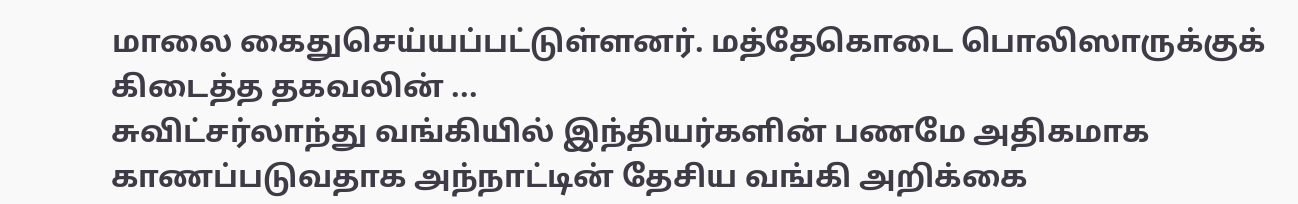மாலை கைதுசெய்யப்பட்டுள்ளனர். மத்தேகொடை பொலிஸாருக்குக் கிடைத்த தகவலின் ...
சுவிட்சர்லாந்து வங்கியில் இந்தியர்களின் பணமே அதிகமாக காணப்படுவதாக அந்நாட்டின் தேசிய வங்கி அறிக்கை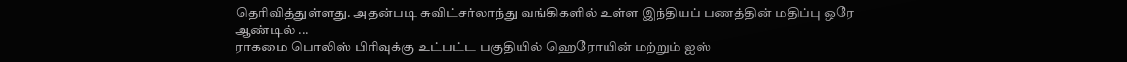தெரிவித்துள்ளது. அதன்படி சுவிட்சர்லாந்து வங்கிகளில் உள்ள இந்தியப் பணத்தின் மதிப்பு ஒரே ஆண்டில் ...
ராகமை பொலிஸ் பிரிவுக்கு உட்பட்ட பகுதியில் ஹெரோயின் மற்றும் ஐஸ்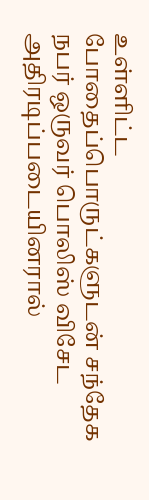உள்ளிட்ட போதைப்பொருட்களுடன் சந்தேக நபர் ஒருவர் பொலிஸ் விசேட அதிரடிப்படையினரால்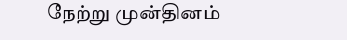நேற்று முன்தினம்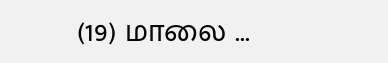(19) மாலை ...